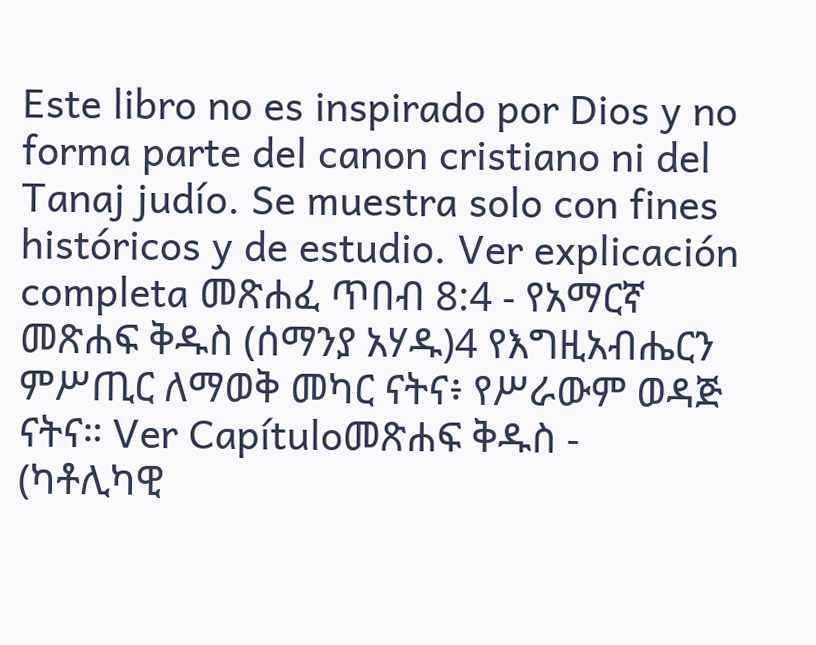Este libro no es inspirado por Dios y no forma parte del canon cristiano ni del Tanaj judío. Se muestra solo con fines históricos y de estudio. Ver explicación completa መጽሐፈ ጥበብ 8:4 - የአማርኛ መጽሐፍ ቅዱስ (ሰማንያ አሃዱ)4 የእግዚአብሔርን ምሥጢር ለማወቅ መካር ናትና፥ የሥራውም ወዳጅ ናትና። Ver Capítuloመጽሐፍ ቅዱስ - (ካቶሊካዊ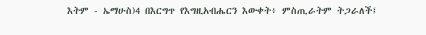እትም - ኤማሁስ)4 በእርግጥ የእግዚአብሔርን እውቀት፥ ምስጢራትም ትጋራለች፤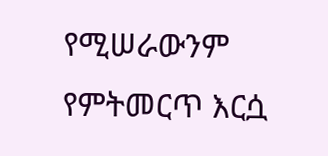የሚሠራውንም የምትመርጥ እርሷ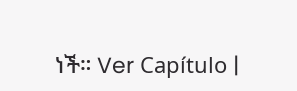ነች። Ver Capítulo |